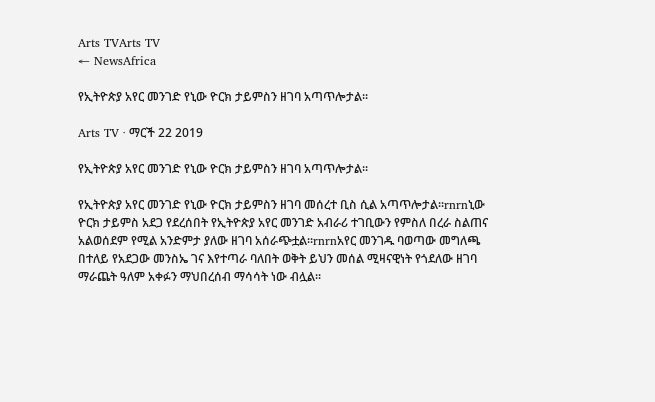Arts TVArts TV
← NewsAfrica

የኢትዮጵያ አየር መንገድ የኒው ዮርክ ታይምስን ዘገባ አጣጥሎታል፡፡

Arts TV · ማርች 22 2019

የኢትዮጵያ አየር መንገድ የኒው ዮርክ ታይምስን ዘገባ አጣጥሎታል፡፡

የኢትዮጵያ አየር መንገድ የኒው ዮርክ ታይምስን ዘገባ መሰረተ ቢስ ሲል አጣጥሎታል፡፡rnrnኒው ዮርክ ታይምስ አደጋ የደረሰበት የኢትዮጵያ አየር መንገድ አብራሪ ተገቢውን የምስለ በረራ ስልጠና አልወሰደም የሚል አንድምታ ያለው ዘገባ አሰራጭቷል፡፡rnrnአየር መንገዱ ባወጣው መግለጫ በተለይ የአደጋው መንስኤ ገና እየተጣራ ባለበት ወቅት ይህን መሰል ሚዛናዊነት የጎደለው ዘገባ ማራጨት ዓለም አቀፉን ማህበረሰብ ማሳሳት ነው ብሏል፡፡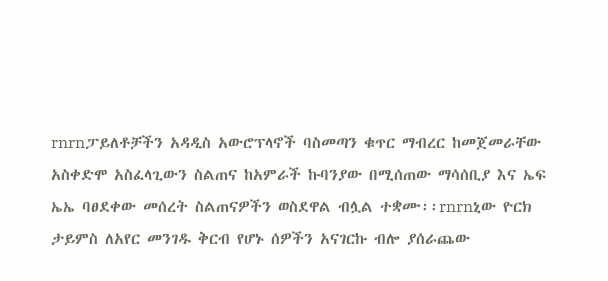rnrnፓይለቶቻችን አዳዲስ አውሮፕላኖች ባስመጣን ቁጥር ማብረር ከመጀመራቸው አስቀድሞ አስፈላጊውን ስልጠና ከአምራች ኩባንያው በሚሰጠው ማሳሰቢያ እና ኤፍ ኤኤ ባፀደቀው መሰረት ስልጠናዎችን ወስደዋል ብሏል ተቋሙ፡፡rnrnኒው ዮርክ ታይምስ ለአየር መንገዱ ቅርብ የሆኑ ሰዎችን አናገርኩ ብሎ ያሰራጨው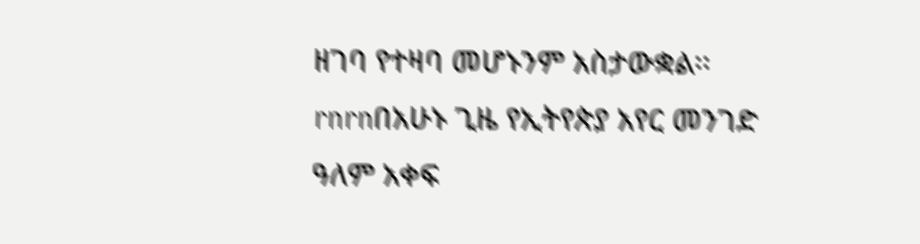ዘገባ የተዛባ መሆኑንም አስታውቋል፡፡rnrnበአሁኑ ጊዜ የኢትየጵያ አየር መንገድ ዓለም አቀፍ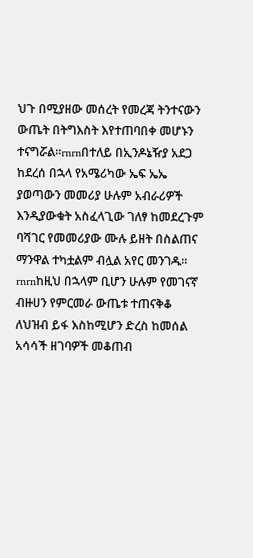ህጉ በሚያዘው መሰረት የመረጃ ትንተናውን ውጤት በትግእስት እየተጠባበቀ መሆኑን ተናግሯል፡፡rnrnበተለይ በኢንዶኔዥያ አደጋ ከደረሰ በኋላ የአሜሪካው ኤፍ ኤኤ ያወጣውን መመሪያ ሁሉም አብራሪዎች እንዲያውቁት አስፈላጊው ገለፃ ከመደረጉም ባሻገር የመመሪያው ሙሉ ይዘት በስልጠና ማንዋል ተካቷልም ብሏል አየር መንገዱ፡፡rnrnከዚህ በኋላም ቢሆን ሁሉም የመገናኛ ብዙሀን የምርመራ ውጤቱ ተጠናቅቆ ለህዝብ ይፋ እስከሚሆን ድረስ ከመሰል አሳሳች ዘገባዎች መቆጠብ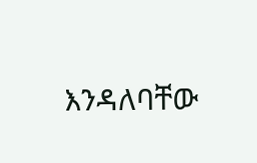እንዳለባቸው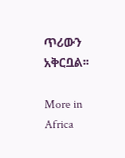ጥሪውን አቅርቧል፡፡

More in Africa